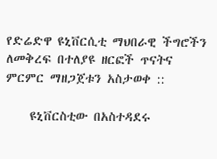የድሬድዋ ዩኒቨርሲቲ ማህበራዊ ችግሮችን ለመቅረፍ በተለያዩ ዘርፎች ጥናትና ምርምር ማዘጋጀቱን አስታወቀ ::

    ዩኒቨርስቲው በአስተዳደሩ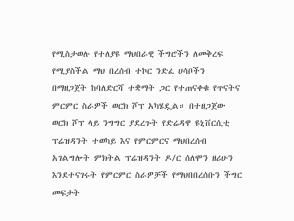የሚስታወሉ የተለያዩ ማህበራዊ ችግሮችን ለመቅረፍ የሚያስችል ማህ በረሰብ ተኮር ንድፈ ሀሳቦችን በማዘጋጀት ከባለድርሻ ተቋማት ጋር የተጠናቀቁ የጥናትና ምርምር ስራዎች ወርክ ሾፕ አካሄዷል። በተዘጋጀው ወርክ ሾፕ ላይ ንግግር ያደረጉት የድሬዳዋ ዩኒቨርሲቲ ፕሬዝዳንት ተወካይ እና የምርምርና ማህበረሰብ አገልግሎት ምክትል ፕሬዝዳንት ዶ/ር ሰለሞን ዘሪሁን እንደተናገሩት የምርምር ስራዎቻች የማህበበረሰቡን ችግር መፍታት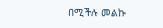በሚችሉ መልኩ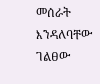መሰራት እንዳለባቸው ገልፀው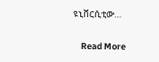ዩኒቨርሲቲው…

    Read More